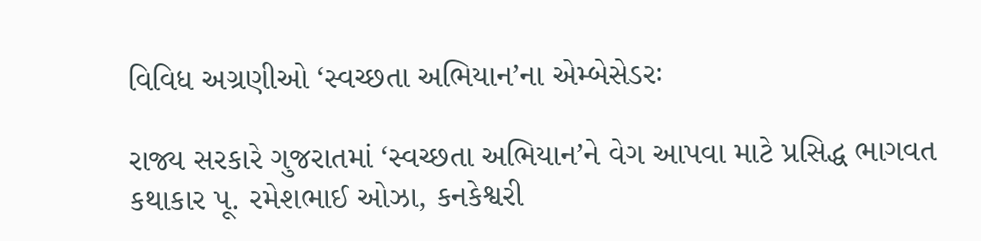વિવિધ અગ્રણીઓ ‘સ્વચ્છતા અભિયાન’ના એમ્બેસેડરઃ

રાજ્ય સરકારે ગુજરાતમાં ‘સ્વચ્છતા અભિયાન’ને વેગ આપવા માટે પ્રસિદ્ધ ભાગવત કથાકાર પૂ. રમેશભાઈ ઓઝા, કનકેશ્વરી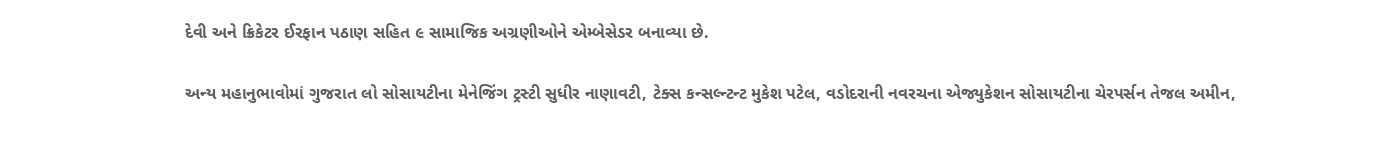દેવી અને ક્રિકેટર ઈરફાન પઠાણ સહિત ૯ સામાજિક અગ્રણીઓને એમ્બેસેડર બનાવ્યા છે.

અન્ય મહાનુભાવોમાં ગુજરાત લો સોસાયટીના મેનેજિંગ ટ્રસ્ટી સુધીર નાણાવટી, ટેક્સ કન્સલ્ન્ટન્ટ મુકેશ પટેલ, વડોદરાની નવરચના એજ્યુકેશન સોસાયટીના ચેરપર્સન તેજલ અમીન,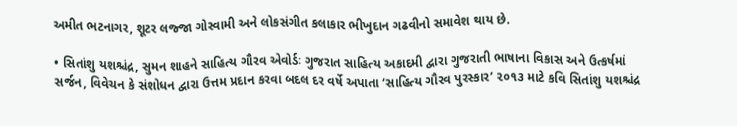અમીત ભટનાગર, શૂટર લજ્જા ગોસ્વામી અને લોકસંગીત કલાકાર ભીખુદાન ગઢવીનો સમાવેશ થાય છે.

• સિતાંશુ યશશ્ચંદ્ર, સુમન શાહને સાહિત્ય ગૌરવ એવોર્ડઃ ગુજરાત સાહિત્ય અકાદમી દ્વારા ગુજરાતી ભાષાના વિકાસ અને ઉત્કર્ષમાં સર્જન, વિવેચન કે સંશોધન દ્વારા ઉત્તમ પ્રદાન કરવા બદલ દર વર્ષે અપાતા ‘સાહિત્ય ગૌરવ પુરસ્કાર’ ૨૦૧૩ માટે કવિ સિતાંશુ યશશ્ચંદ્ર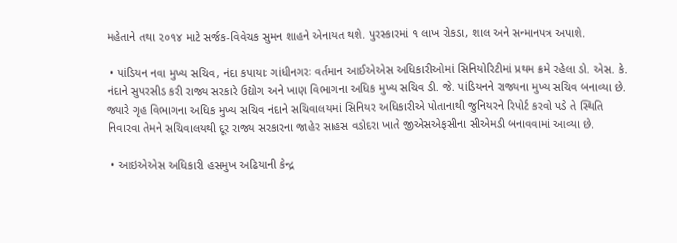મહેતાને તથા ૨૦૧૪ માટે સર્જક-વિવેચક સુમન શાહને એનાયત થશે. પુરસ્કારમાં ૧ લાખ રોકડા, શાલ અને સન્માનપત્ર અપાશે.

 • પાંડિયન નવા મુખ્ય સચિવ, નંદા કપાયાઃ ગાંધીનગરઃ વર્તમાન આઈએએસ અધિકારીઓમાં સિનિયોરિટીમાં પ્રથમ ક્રમે રહેલા ડો. એસ. કે. નંદાને સુપરસીડ કરી રાજ્ય સરકારે ઉદ્યોગ અને ખાણ વિભાગના અધિક મુખ્ય સચિવ ડી. જે. પાંડિયનને રાજ્યના મુખ્ય સચિવ બનાવ્યા છે. જ્યારે ગૃહ વિભાગના અધિક મુખ્ય સચિવ નંદાને સચિવાલયમાં સિનિયર અધિકારીએ પોતાનાથી જુનિયરને રિપોર્ટ કરવો પડે તે સ્થિતિ નિવારવા તેમને સચિવાલયથી દૂર રાજ્ય સરકારના જાહેર સાહસ વડોદરા ખાતે જીએસએફસીના સીએમડી બનાવવામાં આવ્યા છે.

 • આઇએએસ અધિકારી હસમુખ અઢિયાની કેન્દ્ર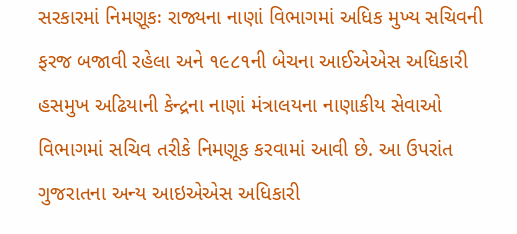સરકારમાં નિમણૂકઃ રાજ્યના નાણાં વિભાગમાં અધિક મુખ્ય સચિવની ફરજ બજાવી રહેલા અને ૧૯૮૧ની બેચના આઈએએસ અધિકારી હસમુખ અઢિયાની કેન્દ્રના નાણાં મંત્રાલયના નાણાકીય સેવાઓ વિભાગમાં સચિવ તરીકે નિમણૂક કરવામાં આવી છે. આ ઉપરાંત ગુજરાતના અન્ય આઇએએસ અધિકારી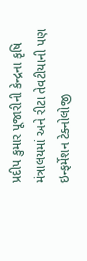પ્રદીપ કુમાર પૂજારીની કેન્દ્રના કૃષિ મંત્રાલયમાં અને રીટા તેવટીયાની પણ ઇન્ફર્મેશન ટેક્નોલોજી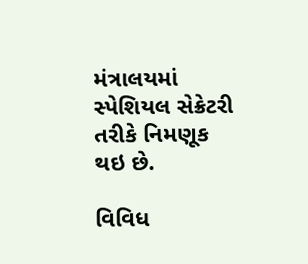મંત્રાલયમાં સ્પેશિયલ સેક્રેટરી તરીકે નિમણૂક થઇ છે.

વિવિધ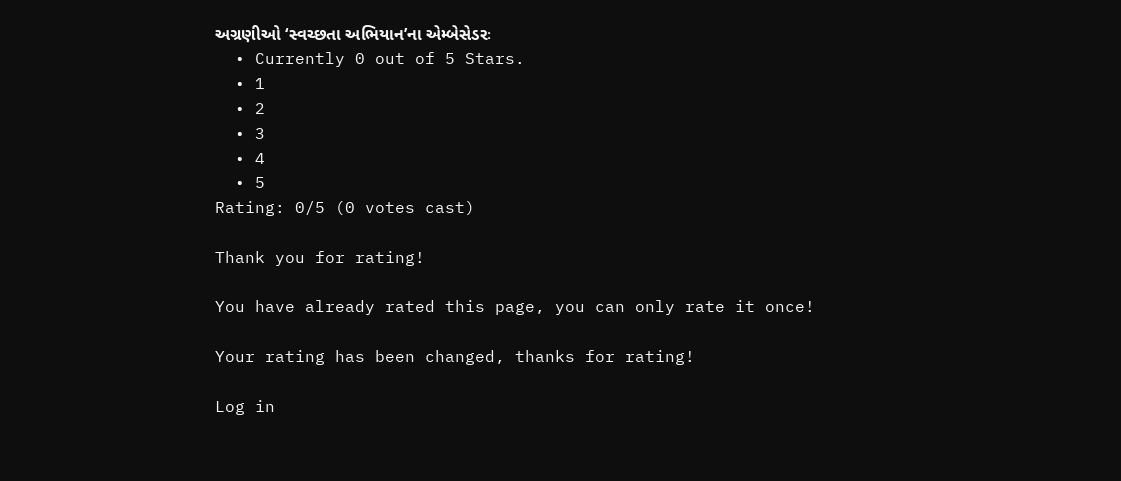અગ્રણીઓ ‘સ્વચ્છતા અભિયાન’ના એમ્બેસેડરઃ
  • Currently 0 out of 5 Stars.
  • 1
  • 2
  • 3
  • 4
  • 5
Rating: 0/5 (0 votes cast)

Thank you for rating!

You have already rated this page, you can only rate it once!

Your rating has been changed, thanks for rating!

Log in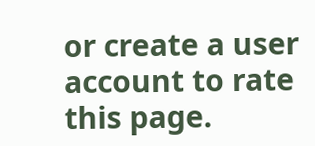or create a user account to rate this page.